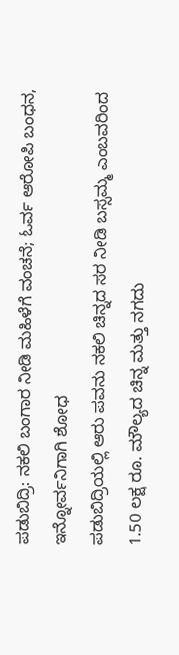ಪಡುಬಿದ್ರಿ: ನಕಲಿ ಬಂಗಾರ ನೀಡಿ ಮಹಿಳೆಗೆ ವಂಚನೆ; ಓರ್ವ ಆರೋಪಿ ಬಂಧನ, ಇನ್ನೋರ್ವನಿಗಾಗಿ ಶೋಧ
ಪಡುಬಿದ್ರಿಯಲ್ಲಿ ಆರು ಪವನು ನಕಲಿ ಚಿನ್ನದ ಸರ ನೀಡಿ ಬಸ್ಸಮ್ಮ ಎಂಬವರಿಂದ 1.50 ಲಕ್ಷ ರೂ. ಮೌಲ್ಯದ ಚಿನ್ನ ಮತ್ತು ನಗದು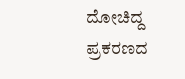ದೋಚಿದ್ದ ಪ್ರಕರಣದ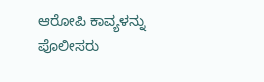ಆರೋಪಿ ಕಾವ್ಯಳನ್ನು ಪೊಲೀಸರು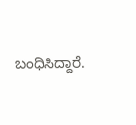ಬಂಧಿಸಿದ್ದಾರೆ.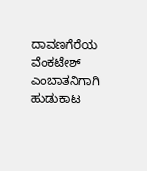ದಾವಣಗೆರೆಯ ವೆಂಕಟೇಶ್ ಎಂಬಾತನಿಗಾಗಿ ಹುಡುಕಾಟ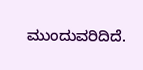ಮುಂದುವರಿದಿದೆ.